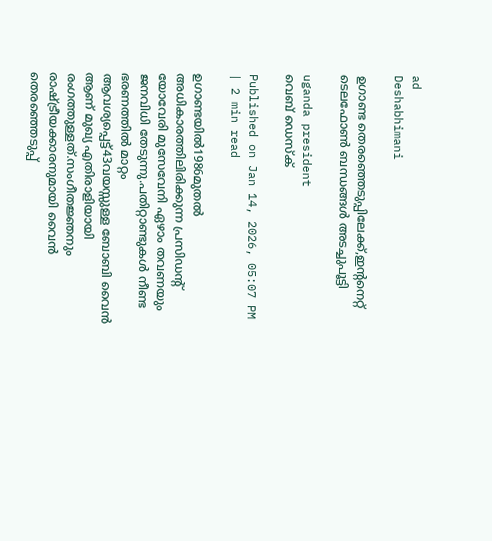ad
Deshabhimani

ഉഗാണ്ട തെരഞ്ഞെടുപ്പിലേക്ക്,ഇന്റനെറ്റ് ടെലഫോൺ ബന്ധങ്ങൾ അടച്ചുപൂട്ടി

uganda president
വെബ് ഡെസ്ക്

Published on Jan 14, 2026, 05:07 PM | 2 min read

ഉഗാണ്ടയിൽ1986മുതൽ അധികാരത്തിലിരിക്കുന്ന പ്രസിഡന്റ് യോവേരി മുസേവേനി ഏഴാം തവണയും ജനവിധി തേടുന്നു.പതിറ്റാണ്ടുകൾ നീണ്ട ഭരണത്തിൽ മാറ്റം ആവശ്യപ്പെട്ട്43വയസ്സുള്ള ബോബി വൈൻ ആണ് മുഖ്യ എതിരാളിയായി രംഗത്തുള്ളത്.സംഗീതജ്ഞനും രാഷ്ട്രീയക്കാരനുമായി വൈൻ തെരഞ്ഞെടുപ്പ്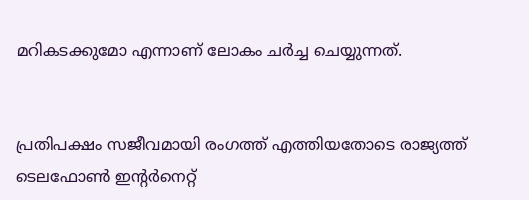മറികടക്കുമോ എന്നാണ് ലോകം ചര്‍ച്ച ചെയ്യുന്നത്.


പ്രതിപക്ഷം സജീവമായി രംഗത്ത് എത്തിയതോടെ രാജ്യത്ത് ടെലഫോൺ ഇന്റര്‍നെറ്റ്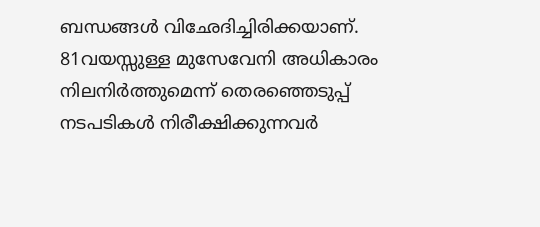ബന്ധങ്ങൾ വിഛേദിച്ചിരിക്കയാണ്. 81വയസ്സുള്ള മുസേവേനി അധികാരം നിലനിർത്തുമെന്ന് തെരഞ്ഞെടുപ്പ് നടപടികൾ നിരീക്ഷിക്കുന്നവര്‍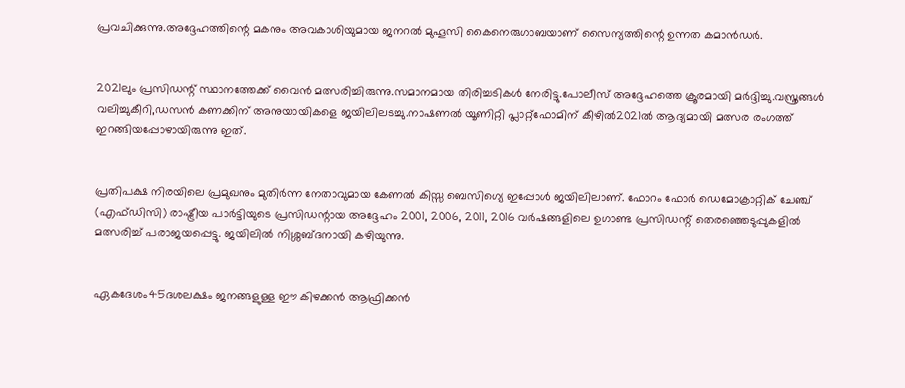പ്രവചിക്കുന്നു.അദ്ദേഹത്തിന്റെ മകനും അവകാശിയുമായ ജനറൽ മുഹൂസി കൈനെരുഗാബയാണ് സൈന്യത്തിന്റെ ഉന്നത കമാൻഡർ.


2021ലും പ്രസിഡന്റ് സ്ഥാനത്തേക്ക് വൈൻ മത്സരിച്ചിരുന്നു.സമാനമായ തിരിച്ചടികൾ നേരിട്ടു.പോലീസ് അദ്ദേഹത്തെ ക്രൂരമായി മർദ്ദിച്ചു.വസ്ത്രങ്ങൾ വലിച്ചുകീറി,ഡസൻ കണക്കിന് അനുയായികളെ ജയിലിലടച്ചു.നാഷണൽ യൂണിറ്റി പ്ലാറ്റ്‌ഫോമിന് കീഴിൽ2021ൽ ആദ്യമായി മത്സര രംഗത്ത് ഇറങ്ങിയപ്പോഴായിരുന്നു ഇത്.


പ്രതിപക്ഷ നിരയിലെ പ്രമുഖനും മുതി‍ര്‍ന്ന നേതാവുമായ കേണൽ കിസ്സ ബെസിഗ്യെ ഇപ്പോൾ ജയിലിലാണ്. ഫോറം ഫോർ ഡെമോക്രാറ്റിക് ചേഞ്ച് (എഫ്ഡിസി) രാഷ്ട്രീയ പാർട്ടിയുടെ പ്രസിഡന്റായ അദ്ദേഹം 2001, 2006, 2011, 2016 വർഷങ്ങളിലെ ഉഗാണ്ട പ്രസിഡന്റ് തെരഞ്ഞെടുപ്പുകളിൽ മത്സരിച്ച് പരാജയപ്പെട്ടു. ജയിലിൽ നിശ്ശബ്ദനായി കഴിയുന്നു.


ഏകദേശം45ദശലക്ഷം ജനങ്ങളുള്ള ഈ കിഴക്കൻ ആഫ്രിക്കൻ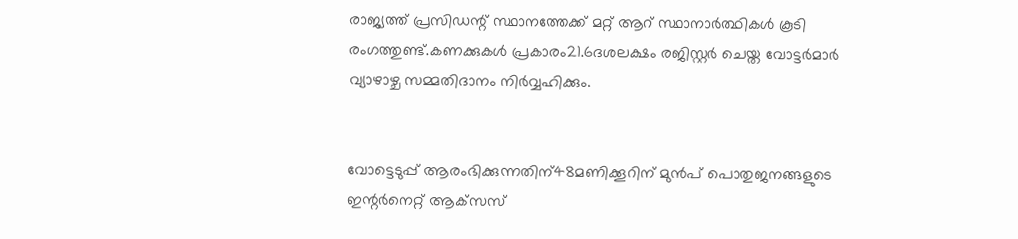രാജ്യത്ത് പ്രസിഡന്റ് സ്ഥാനത്തേക്ക് മറ്റ് ആറ് സ്ഥാനാർത്ഥികൾ കൂടി രംഗത്തുണ്ട്.കണക്കുകൾ പ്രകാരം21.6ദശലക്ഷം രജിസ്റ്റർ ചെയ്ത വോട്ടർമാര്‍ വ്യാഴാഴ്ച സമ്മതിദാനം നിര്‍വ്വഹിക്കും.


വോട്ടെടുപ്പ് ആരംഭിക്കുന്നതിന്48മണിക്കൂറിന് മുൻപ് പൊതുജനങ്ങളുടെ ഇന്റർനെറ്റ് ആക്‌സസ്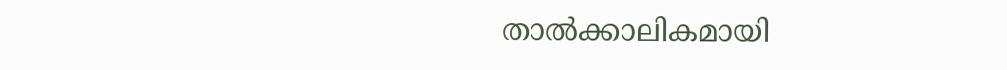താൽക്കാലികമായി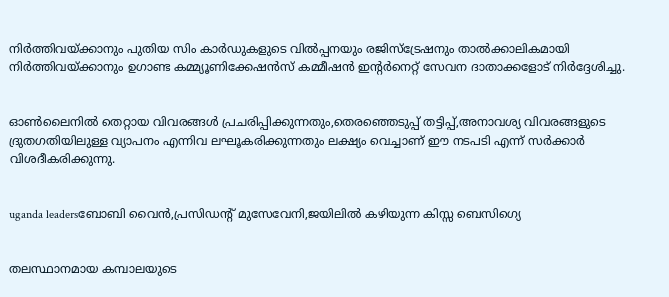നിർത്തിവയ്ക്കാനും പുതിയ സിം കാർഡുകളുടെ വിൽപ്പനയും രജിസ്ട്രേഷനും താൽക്കാലികമായി നിർത്തിവയ്ക്കാനും ഉഗാണ്ട കമ്മ്യൂണിക്കേഷൻസ് കമ്മീഷൻ ഇന്റർനെറ്റ് സേവന ദാതാക്കളോട് നിർദ്ദേശിച്ചു.


ഓൺലൈനിൽ തെറ്റായ വിവരങ്ങൾ പ്രചരിപ്പിക്കുന്നതും,തെരഞ്ഞെടുപ്പ് തട്ടിപ്പ്,അനാവശ്യ വിവരങ്ങളുടെ ദ്രുതഗതിയിലുള്ള വ്യാപനം എന്നിവ ലഘൂകരിക്കുന്നതും ലക്ഷ്യം വെച്ചാണ് ഈ നടപടി എന്ന് സര്‍ക്കാര്‍ വിശദീകരിക്കുന്നു.


uganda leadersബോബി വൈൻ,പ്രസിഡന്റ് മുസേവേനി,ജയിലിൽ കഴിയുന്ന കിസ്സ ബെസിഗ്യെ


തലസ്ഥാനമായ കമ്പാലയുടെ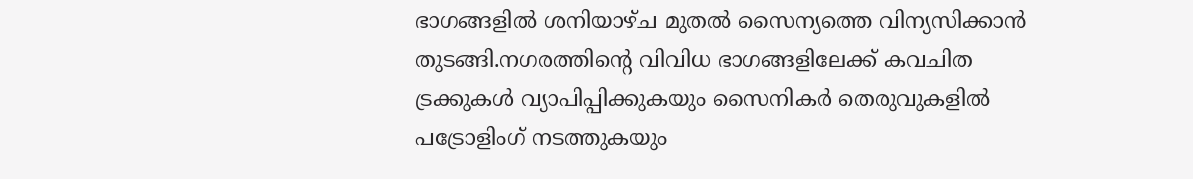ഭാഗങ്ങളിൽ ശനിയാഴ്ച മുതൽ സൈന്യത്തെ വിന്യസിക്കാൻ തുടങ്ങി.നഗരത്തിന്റെ വിവിധ ഭാഗങ്ങളിലേക്ക് കവചിത ട്രക്കുകൾ വ്യാപിപ്പിക്കുകയും സൈനികർ തെരുവുകളിൽ പട്രോളിംഗ് നടത്തുകയും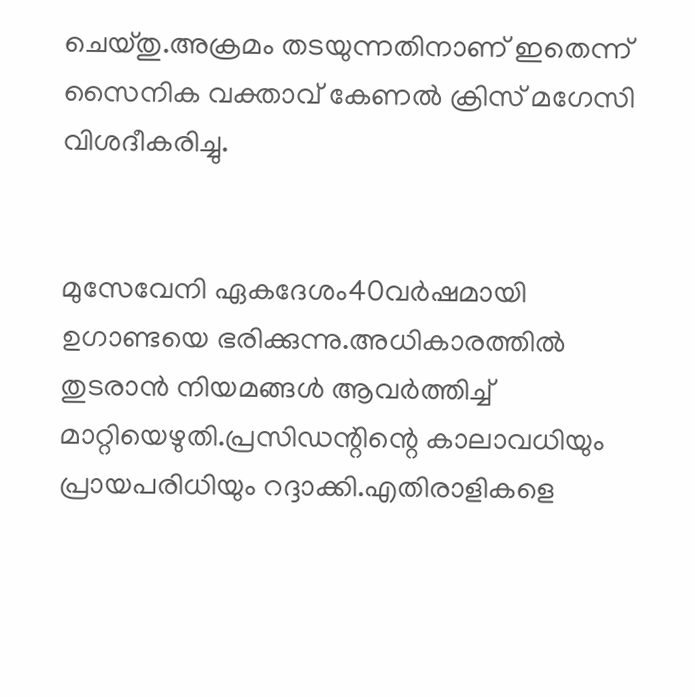ചെയ്തു.അക്രമം തടയുന്നതിനാണ് ഇതെന്ന് സൈനിക വക്താവ് കേണൽ ക്രിസ് മഗേസി വിശദീകരിച്ചു.


മുസേവേനി ഏകദേശം40വർഷമായി ഉഗാണ്ടയെ ഭരിക്കുന്നു.അധികാരത്തിൽ തുടരാൻ നിയമങ്ങൾ ആവർത്തിച്ച് മാറ്റിയെഴുതി.പ്രസിഡന്റിന്റെ കാലാവധിയും പ്രായപരിധിയും റദ്ദാക്കി.എതിരാളികളെ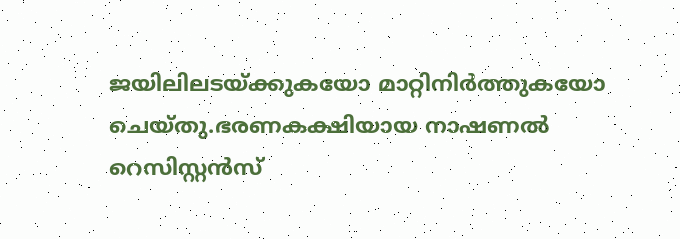ജയിലിലടയ്ക്കുകയോ മാറ്റിനിർത്തുകയോ ചെയ്തു.ഭരണകക്ഷിയായ നാഷണൽ റെസിസ്റ്റൻസ്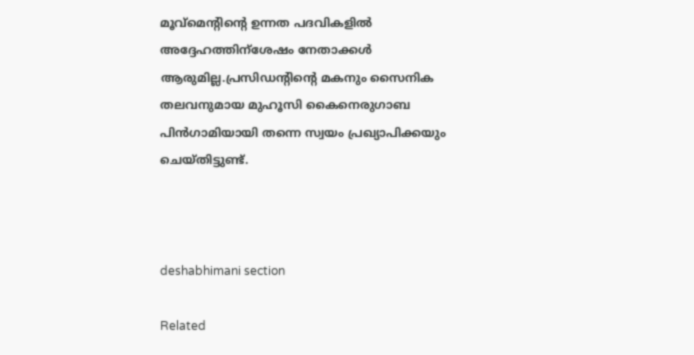മൂവ്‌മെന്റിന്റെ ഉന്നത പദവികളിൽ അദ്ദേഹത്തിന്ശേഷം നേതാക്കൾ ആരുമില്ല.പ്രസിഡന്റിന്റെ മകനും സൈനിക തലവനുമായ മുഹൂസി കൈനെരുഗാബ പിൻഗാമിയായി തന്നെ സ്വയം പ്രഖ്യാപിക്കയും ചെയ്തിട്ടുണ്ട്.



deshabhimani section

Related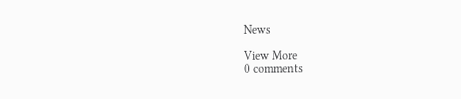News

View More
0 comments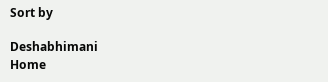Sort by

Deshabhimani
Home